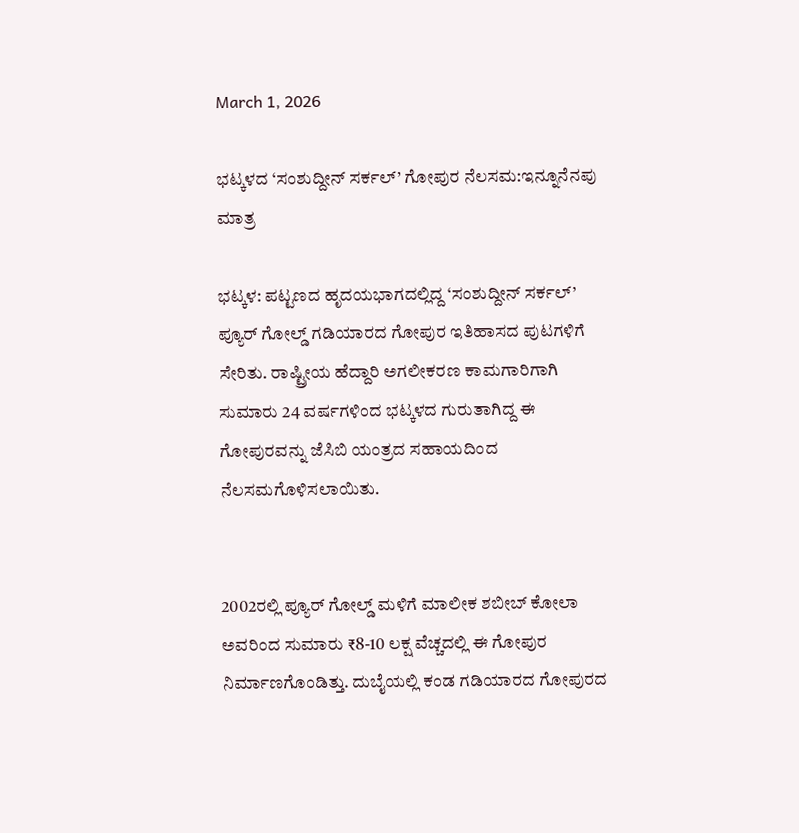March 1, 2026

ಭಟ್ಕಳದ ‘ಸಂಶುದ್ದೀನ್ ಸರ್ಕಲ್’ ಗೋಪುರ ನೆಲಸಮ:ಇನ್ನೂನೆನಪು ಮಾತ್ರ

ಭಟ್ಕಳ: ಪಟ್ಟಣದ ಹೃದಯಭಾಗದಲ್ಲಿದ್ದ ‘ಸಂಶುದ್ದೀನ್ ಸರ್ಕಲ್’ ಪ್ಯೂರ್ ಗೋಲ್ಡ್ ಗಡಿಯಾರದ ಗೋಪುರ ಇತಿಹಾಸದ ಪುಟಗಳಿಗೆ ಸೇರಿತು. ರಾಷ್ಟ್ರೀಯ ಹೆದ್ದಾರಿ ಅಗಲೀಕರಣ ಕಾಮಗಾರಿಗಾಗಿ ಸುಮಾರು 24 ವರ್ಷಗಳಿಂದ ಭಟ್ಕಳದ ಗುರುತಾಗಿದ್ದ ಈ ಗೋಪುರವನ್ನು ಜೆಸಿಬಿ ಯಂತ್ರದ ಸಹಾಯದಿಂದ ನೆಲಸಮಗೊಳಿಸಲಾಯಿತು.


2002ರಲ್ಲಿ ಪ್ಯೂರ್ ಗೋಲ್ಡ್ ಮಳಿಗೆ ಮಾಲೀಕ ಶಬೀಬ್ ಕೋಲಾ ಅವರಿಂದ ಸುಮಾರು ₹8-10 ಲಕ್ಷ ವೆಚ್ಚದಲ್ಲಿ ಈ ಗೋಪುರ ನಿರ್ಮಾಣಗೊಂಡಿತ್ತು. ದುಬೈಯಲ್ಲಿ ಕಂಡ ಗಡಿಯಾರದ ಗೋಪುರದ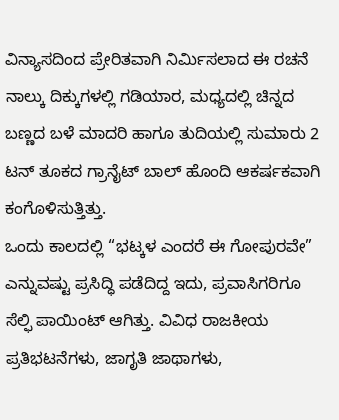ವಿನ್ಯಾಸದಿಂದ ಪ್ರೇರಿತವಾಗಿ ನಿರ್ಮಿಸಲಾದ ಈ ರಚನೆ ನಾಲ್ಕು ದಿಕ್ಕುಗಳಲ್ಲಿ ಗಡಿಯಾರ, ಮಧ್ಯದಲ್ಲಿ ಚಿನ್ನದ ಬಣ್ಣದ ಬಳೆ ಮಾದರಿ ಹಾಗೂ ತುದಿಯಲ್ಲಿ ಸುಮಾರು 2 ಟನ್ ತೂಕದ ಗ್ರಾನೈಟ್ ಬಾಲ್ ಹೊಂದಿ ಆಕರ್ಷಕವಾಗಿ ಕಂಗೊಳಿಸುತ್ತಿತ್ತು.
ಒಂದು ಕಾಲದಲ್ಲಿ “ಭಟ್ಕಳ ಎಂದರೆ ಈ ಗೋಪುರವೇ” ಎನ್ನುವಷ್ಟು ಪ್ರಸಿದ್ಧಿ ಪಡೆದಿದ್ದ ಇದು, ಪ್ರವಾಸಿಗರಿಗೂ ಸೆಲ್ಫಿ ಪಾಯಿಂಟ್ ಆಗಿತ್ತು. ವಿವಿಧ ರಾಜಕೀಯ ಪ್ರತಿಭಟನೆಗಳು, ಜಾಗೃತಿ ಜಾಥಾಗಳು,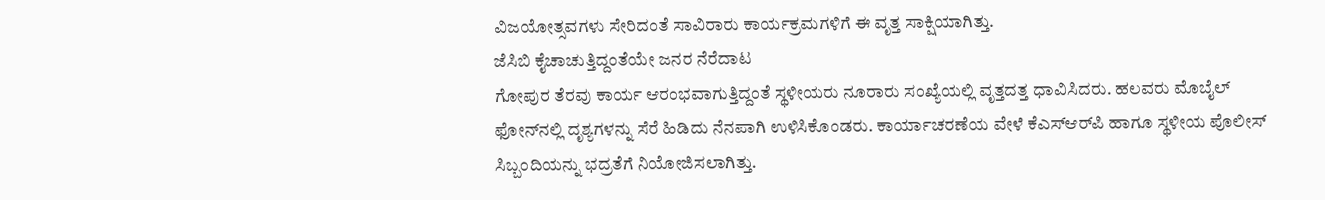ವಿಜಯೋತ್ಸವಗಳು ಸೇರಿದಂತೆ ಸಾವಿರಾರು ಕಾರ್ಯಕ್ರಮಗಳಿಗೆ ಈ ವೃತ್ತ ಸಾಕ್ಷಿಯಾಗಿತ್ತು.
ಜೆಸಿಬಿ ಕೈಚಾಚುತ್ತಿದ್ದಂತೆಯೇ ಜನರ ನೆರೆದಾಟ
ಗೋಪುರ ತೆರವು ಕಾರ್ಯ ಆರಂಭವಾಗುತ್ತಿದ್ದಂತೆ ಸ್ಥಳೀಯರು ನೂರಾರು ಸಂಖ್ಯೆಯಲ್ಲಿ ವೃತ್ತದತ್ತ ಧಾವಿಸಿದರು. ಹಲವರು ಮೊಬೈಲ್ ಫೋನ್‌ನಲ್ಲಿ ದೃಶ್ಯಗಳನ್ನು ಸೆರೆ ಹಿಡಿದು ನೆನಪಾಗಿ ಉಳಿಸಿಕೊಂಡರು. ಕಾರ್ಯಾಚರಣೆಯ ವೇಳೆ ಕೆಎಸ್‌ಆರ್‌ಪಿ ಹಾಗೂ ಸ್ಥಳೀಯ ಪೊಲೀಸ್ ಸಿಬ್ಬಂದಿಯನ್ನು ಭದ್ರತೆಗೆ ನಿಯೋಜಿಸಲಾಗಿತ್ತು.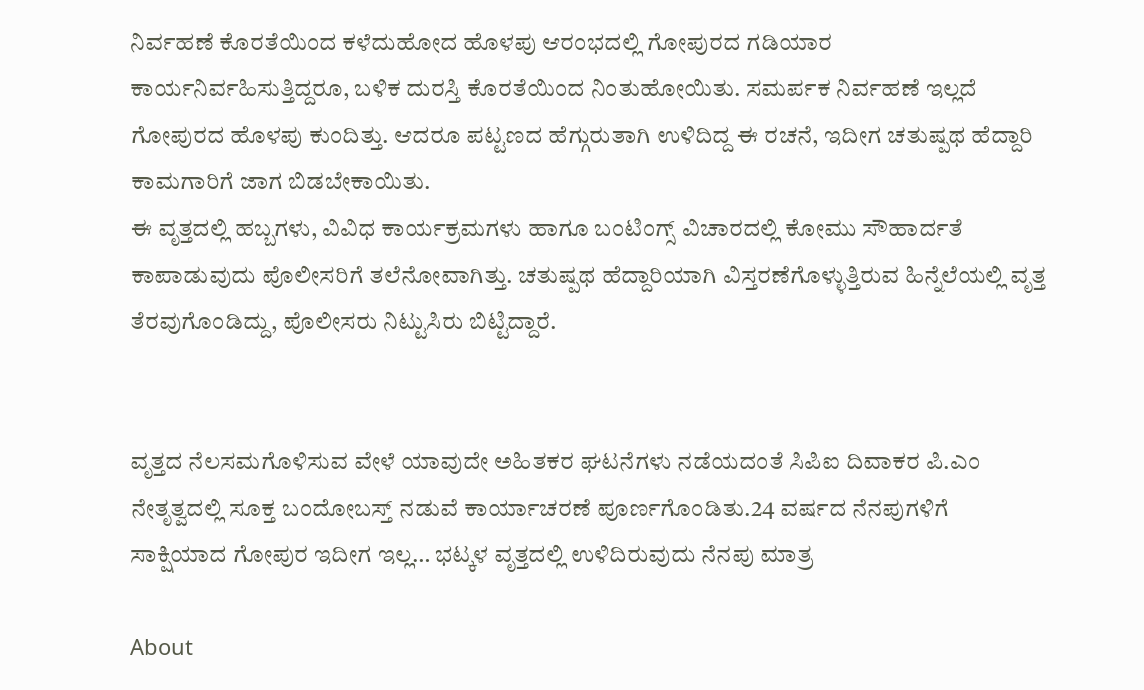ನಿರ್ವಹಣೆ ಕೊರತೆಯಿಂದ ಕಳೆದುಹೋದ ಹೊಳಪು ಆರಂಭದಲ್ಲಿ ಗೋಪುರದ ಗಡಿಯಾರ ಕಾರ್ಯನಿರ್ವಹಿಸುತ್ತಿದ್ದರೂ, ಬಳಿಕ ದುರಸ್ತಿ ಕೊರತೆಯಿಂದ ನಿಂತುಹೋಯಿತು. ಸಮರ್ಪಕ ನಿರ್ವಹಣೆ ಇಲ್ಲದೆ ಗೋಪುರದ ಹೊಳಪು ಕುಂದಿತ್ತು. ಆದರೂ ಪಟ್ಟಣದ ಹೆಗ್ಗುರುತಾಗಿ ಉಳಿದಿದ್ದ ಈ ರಚನೆ, ಇದೀಗ ಚತುಷ್ಪಥ ಹೆದ್ದಾರಿ ಕಾಮಗಾರಿಗೆ ಜಾಗ ಬಿಡಬೇಕಾಯಿತು.
ಈ ವೃತ್ತದಲ್ಲಿ ಹಬ್ಬಗಳು, ವಿವಿಧ ಕಾರ್ಯಕ್ರಮಗಳು ಹಾಗೂ ಬಂಟಿಂಗ್ಸ್ ವಿಚಾರದಲ್ಲಿ ಕೋಮು ಸೌಹಾರ್ದತೆ ಕಾಪಾಡುವುದು ಪೊಲೀಸರಿಗೆ ತಲೆನೋವಾಗಿತ್ತು. ಚತುಷ್ಪಥ ಹೆದ್ದಾರಿಯಾಗಿ ವಿಸ್ತರಣೆಗೊಳ್ಳುತ್ತಿರುವ ಹಿನ್ನೆಲೆಯಲ್ಲಿ ವೃತ್ತ ತೆರವುಗೊಂಡಿದ್ದು, ಪೊಲೀಸರು ನಿಟ್ಟುಸಿರು ಬಿಟ್ಟಿದ್ದಾರೆ.


ವೃತ್ತದ ನೆಲಸಮಗೊಳಿಸುವ ವೇಳೆ ಯಾವುದೇ ಅಹಿತಕರ ಘಟನೆಗಳು ನಡೆಯದಂತೆ ಸಿಪಿಐ ದಿವಾಕರ ಪಿ.ಎಂ ನೇತೃತ್ವದಲ್ಲಿ ಸೂಕ್ತ ಬಂದೋಬಸ್ತ್ ನಡುವೆ ಕಾರ್ಯಾಚರಣೆ ಪೂರ್ಣಗೊಂಡಿತು.24 ವರ್ಷದ ನೆನಪುಗಳಿಗೆ ಸಾಕ್ಷಿಯಾದ ಗೋಪುರ ಇದೀಗ ಇಲ್ಲ… ಭಟ್ಕಳ ವೃತ್ತದಲ್ಲಿ ಉಳಿದಿರುವುದು ನೆನಪು ಮಾತ್ರ

About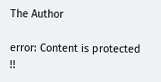The Author

error: Content is protected !!